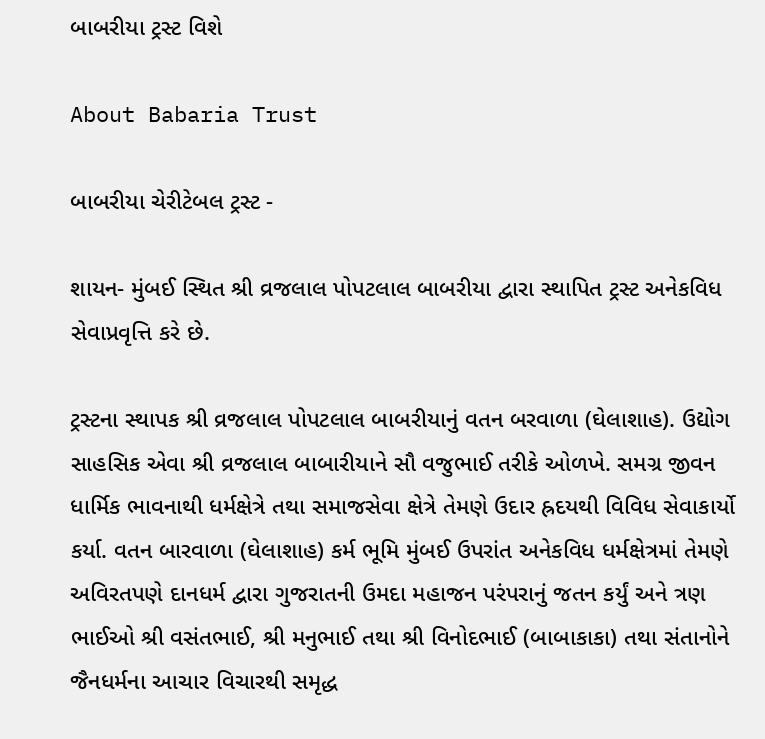બાબરીયા ટ્રસ્ટ વિશે

About Babaria Trust

બાબરીયા ચેરીટેબલ ટ્રસ્ટ -

શાયન- મુંબઈ સ્થિત શ્રી વ્રજલાલ પોપટલાલ બાબરીયા દ્વારા સ્થાપિત ટ્રસ્ટ અનેકવિધ સેવાપ્રવૃત્તિ કરે છે.

ટ્રસ્ટના સ્થાપક શ્રી વ્રજલાલ પોપટલાલ બાબરીયાનું વતન બરવાળા (ઘેલાશાહ). ઉદ્યોગ સાહસિક એવા શ્રી વ્રજલાલ બાબારીયાને સૌ વજુભાઈ તરીકે ઓળખે. સમગ્ર જીવન ધાર્મિક ભાવનાથી ધર્મક્ષેત્રે તથા સમાજસેવા ક્ષેત્રે તેમણે ઉદાર હ્રદયથી વિવિધ સેવાકાર્યો કર્યા. વતન બારવાળા (ઘેલાશાહ) કર્મ ભૂમિ મુંબઈ ઉપરાંત અનેકવિધ ધર્મક્ષેત્રમાં તેમણે અવિરતપણે દાનધર્મ દ્વારા ગુજરાતની ઉમદા મહાજન પરંપરાનું જતન કર્યું અને ત્રણ ભાઈઓ શ્રી વસંતભાઈ, શ્રી મનુભાઈ તથા શ્રી વિનોદભાઈ (બાબાકાકા) તથા સંતાનોને જૈનધર્મના આચાર વિચારથી સમૃદ્ધ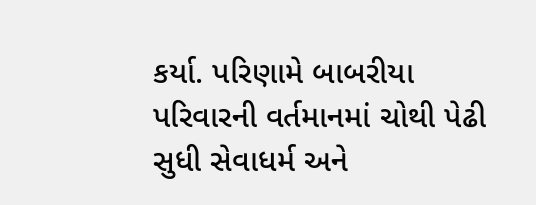કર્યા. પરિણામે બાબરીયા પરિવારની વર્તમાનમાં ચોથી પેઢી સુધી સેવાધર્મ અને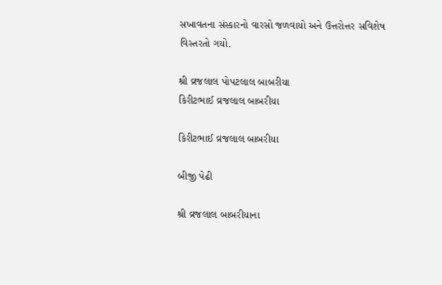સખાવતના સંસ્કારનો વારસો જળવાયો અને ઉત્તરોત્તર સવિશેષ વિસ્તરતો ગયો.

શ્રી વ્રજલાલ પોપટલાલ બાબરીયા
કિરીટભાઈ વ્રજલાલ બાબરીયા

કિરીટભાઈ વ્રજલાલ બાબરીયા

બીજી પેઢી

શ્રી વ્રજલાલ બાબરીયાના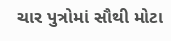ચાર પુત્રોમાં સૌથી મોટા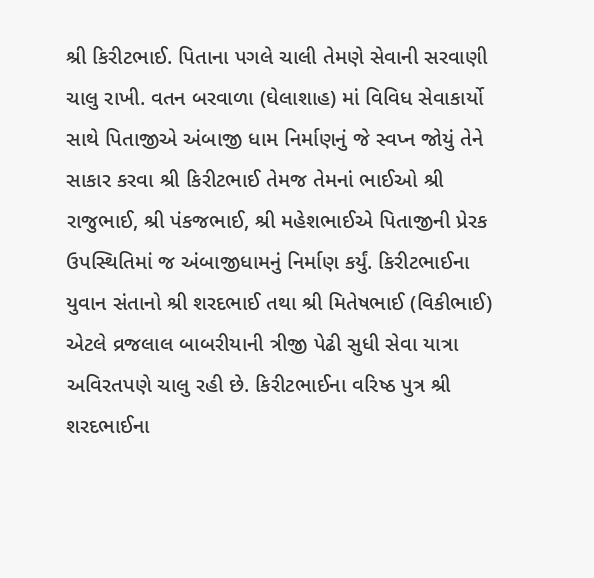શ્રી કિરીટભાઈ. પિતાના પગલે ચાલી તેમણે સેવાની સરવાણી ચાલુ રાખી. વતન બરવાળા (ઘેલાશાહ) માં વિવિધ સેવાકાર્યો સાથે પિતાજીએ અંબાજી ધામ નિર્માણનું જે સ્વપ્ન જોયું તેને સાકાર કરવા શ્રી કિરીટભાઈ તેમજ તેમનાં ભાઈઓ શ્રી રાજુભાઈ, શ્રી પંકજભાઈ, શ્રી મહેશભાઈએ પિતાજીની પ્રેરક ઉપસ્થિતિમાં જ અંબાજીધામનું નિર્માણ કર્યું. કિરીટભાઈના યુવાન સંતાનો શ્રી શરદભાઈ તથા શ્રી મિતેષભાઈ (વિકીભાઈ) એટલે વ્રજલાલ બાબરીયાની ત્રીજી પેઢી સુધી સેવા યાત્રા અવિરતપણે ચાલુ રહી છે. કિરીટભાઈના વરિષ્ઠ પુત્ર શ્રી શરદભાઈના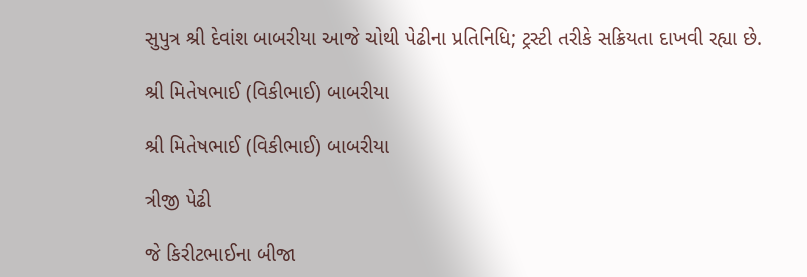સુપુત્ર શ્રી દેવાંશ બાબરીયા આજે ચોથી પેઢીના પ્રતિનિધિ; ટ્રસ્ટી તરીકે સક્રિયતા દાખવી રહ્યા છે.

શ્રી મિતેષભાઈ (વિકીભાઈ) બાબરીયા

શ્રી મિતેષભાઈ (વિકીભાઈ) બાબરીયા

ત્રીજી પેઢી

જે કિરીટભાઈના બીજા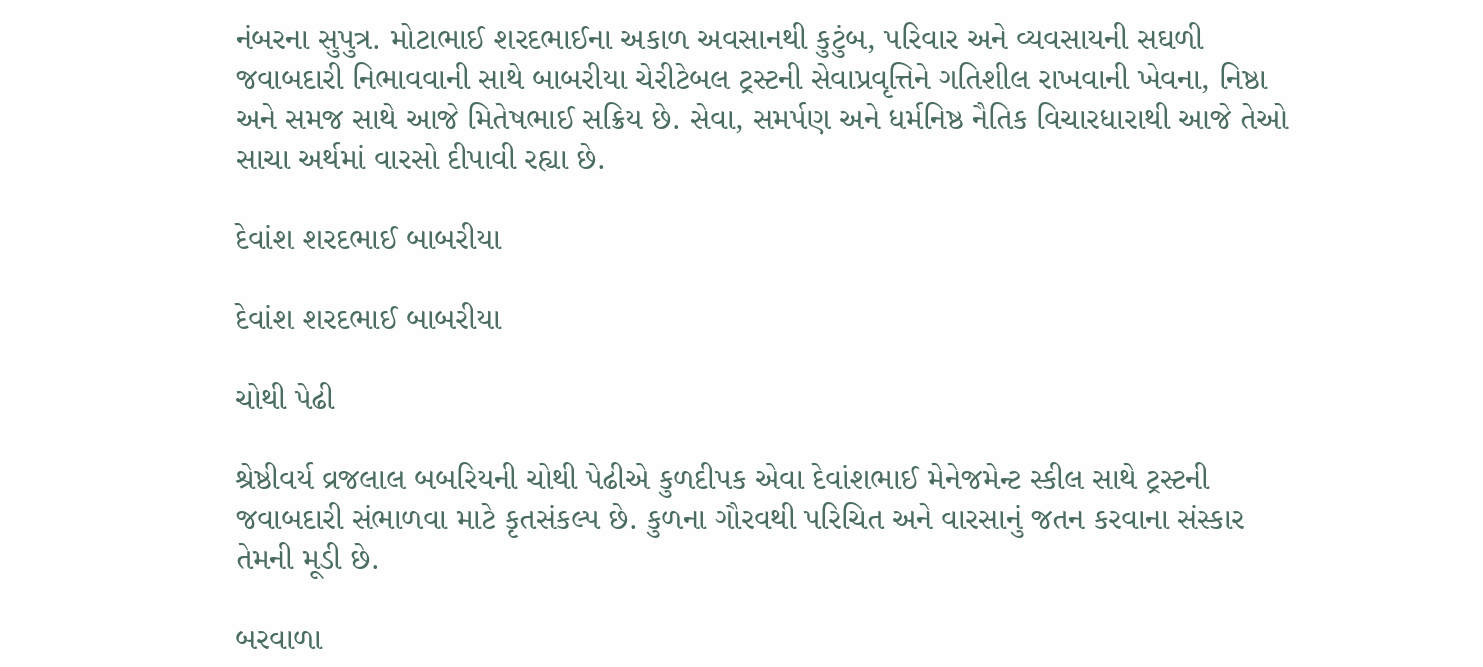નંબરના સુપુત્ર. મોટાભાઈ શરદભાઈના અકાળ અવસાનથી કુટુંબ, પરિવાર અને વ્યવસાયની સઘળી જવાબદારી નિભાવવાની સાથે બાબરીયા ચેરીટેબલ ટ્રસ્ટની સેવાપ્રવૃત્તિને ગતિશીલ રાખવાની ખેવના, નિષ્ઠા અને સમજ સાથે આજે મિતેષભાઈ સક્રિય છે. સેવા, સમર્પણ અને ધર્મનિષ્ઠ નૈતિક વિચારધારાથી આજે તેઓ સાચા અર્થમાં વારસો દીપાવી રહ્યા છે.

દેવાંશ શરદભાઈ બાબરીયા

દેવાંશ શરદભાઈ બાબરીયા

ચોથી પેઢી

શ્રેષ્ઠીવર્ય વ્રજલાલ બબરિયની ચોથી પેઢીએ કુળદીપક એવા દેવાંશભાઈ મેનેજમેન્ટ સ્કીલ સાથે ટ્રસ્ટની જવાબદારી સંભાળવા માટે કૃતસંકલ્પ છે. કુળના ગૌરવથી પરિચિત અને વારસાનું જતન કરવાના સંસ્કાર તેમની મૂડી છે.

બરવાળા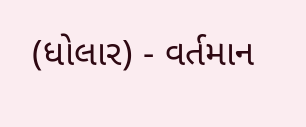(ધોલાર) - વર્તમાન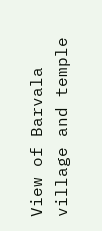View of Barvala village and temple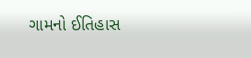ગામનો ઈતિહાસ